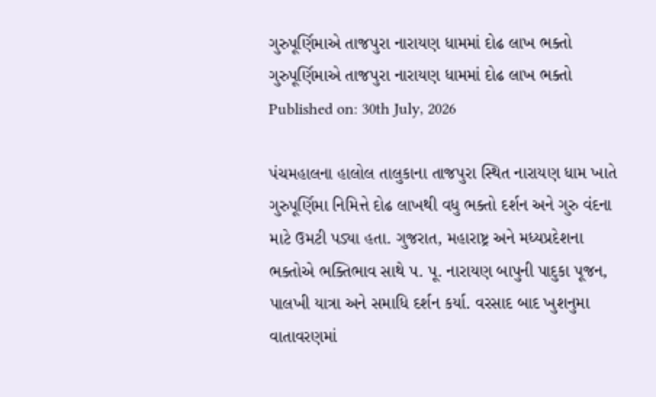ગુરુપૂર્ણિમાએ તાજપુરા નારાયણ ધામમાં દોઢ લાખ ભક્તો
ગુરુપૂર્ણિમાએ તાજપુરા નારાયણ ધામમાં દોઢ લાખ ભક્તો
Published on: 30th July, 2026

પંચમહાલના હાલોલ તાલુકાના તાજપુરા સ્થિત નારાયણ ધામ ખાતે ગુરુપૂર્ણિમા નિમિત્તે દોઢ લાખથી વધુ ભક્તો દર્શન અને ગુરુ વંદના માટે ઉમટી પડ્યા હતા. ગુજરાત, મહારાષ્ટ્ર અને મધ્યપ્રદેશના ભક્તોએ ભક્તિભાવ સાથે પ. પૂ. નારાયણ બાપુની પાદુકા પૂજન, પાલખી યાત્રા અને સમાધિ દર્શન કર્યા. વરસાદ બાદ ખુશનુમા વાતાવરણમાં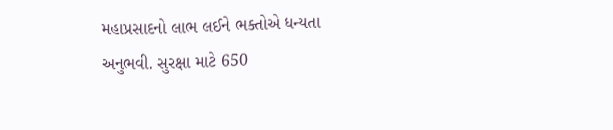મહાપ્રસાદનો લાભ લઈને ભક્તોએ ધન્યતા અનુભવી. સુરક્ષા માટે 650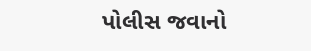પોલીસ જવાનો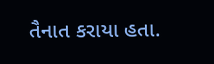તૈનાત કરાયા હતા.